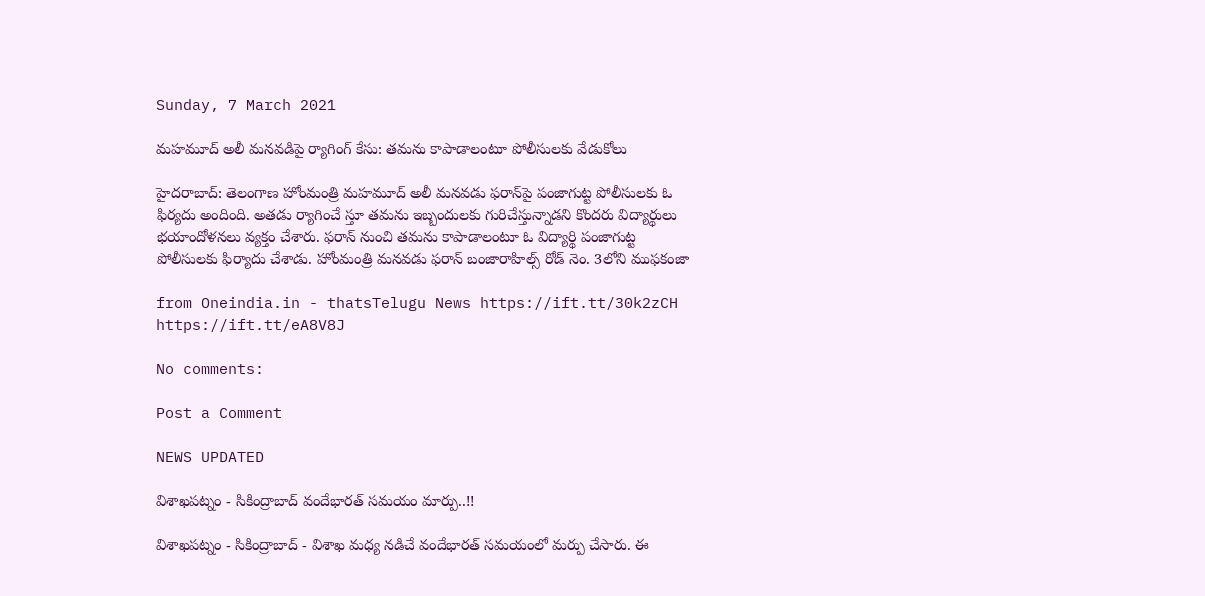Sunday, 7 March 2021

మహమూద్ అలీ మనవడిపై ర్యాగింగ్ కేసు: తమను కాపాడాలంటూ పోలీసులకు వేడుకోలు

హైదరాబాద్: తెలంగాణ హోంమంత్రి మహమూద్ అలీ మనవడు ఫరాన్‌పై పంజాగుట్ట పోలీసులకు ఓ ఫిర్యదు అందింది. అతడు ర్యాగించే స్తూ తమను ఇబ్బందులకు గురిచేస్తున్నాడని కొందరు విద్యార్థులు భయాందోళనలు వ్యక్తం చేశారు. ఫరాన్ నుంచి తమను కాపాడాలంటూ ఓ విద్యార్థి పంజాగుట్ట పోలీసులకు ఫిర్యాదు చేశాడు. హోంమంత్రి మనవడు ఫరాన్ బంజారాహిల్స్ రోడ్ నెం. 3లోని ముఫకంజా

from Oneindia.in - thatsTelugu News https://ift.tt/30k2zCH
https://ift.tt/eA8V8J

No comments:

Post a Comment

NEWS UPDATED

విశాఖపట్నం - సికింద్రాబాద్ వందేభారత్ సమయం మార్పు..!!

విశాఖపట్నం - సికింద్రాబాద్ - విశాఖ మధ్య నడిచే వందేభారత్ సమయంలో మర్పు చేసారు. ఈ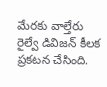మేరకు వాల్తేరు రైల్వే డివిజన్ కీలక ప్రకటన చేసింది.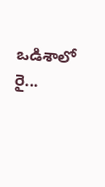ఒడిశాలో రై...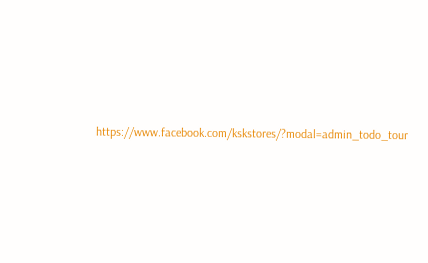https://www.facebook.com/kskstores/?modal=admin_todo_tour